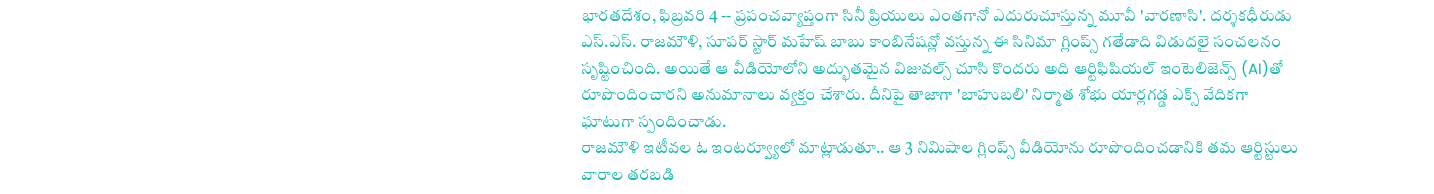భారతదేశం, ఫిబ్రవరి 4 -- ప్రపంచవ్యాప్తంగా సినీ ప్రియులు ఎంతగానో ఎదురుచూస్తున్న మూవీ 'వారణాసి'. దర్శకధీరుడు ఎస్.ఎస్. రాజమౌళి, సూపర్ స్టార్ మహేష్ బాబు కాంబినేషన్లో వస్తున్న ఈ సినిమా గ్లింప్స్ గతేడాది విడుదలై సంచలనం సృష్టించింది. అయితే ఆ వీడియోలోని అద్భుతమైన విజువల్స్ చూసి కొందరు అది ఆర్టిఫిషియల్ ఇంటెలిజెన్స్ (AI)తో రూపొందించారని అనుమానాలు వ్యక్తం చేశారు. దీనిపై తాజాగా 'బాహుబలి' నిర్మాత శోభు యార్లగడ్డ ఎక్స్ వేదికగా ఘాటుగా స్పందించాడు.
రాజమౌళి ఇటీవల ఓ ఇంటర్వ్యూలో మాట్లాడుతూ.. ఆ 3 నిమిషాల గ్లింప్స్ వీడియోను రూపొందించడానికి తమ ఆర్టిస్టులు వారాల తరబడి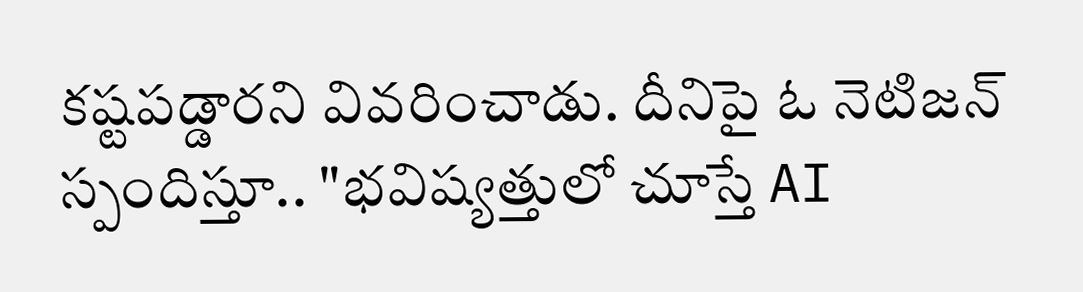కష్టపడ్డారని వివరించాడు. దీనిపై ఓ నెటిజన్ స్పందిస్తూ.. "భవిష్యత్తులో చూస్తే AI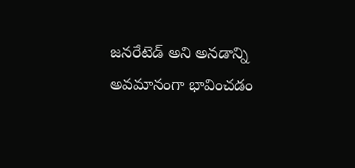జనరేటెడ్ అని అనడాన్ని అవమానంగా భావించడం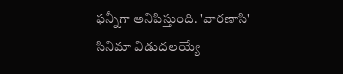ఫన్నీగా అనిపిస్తుంది. 'వారణాసి' సినిమా విడుదలయ్యే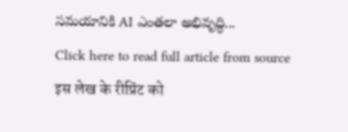సమయానికి AI ఎంతలా అభివృద్ధి...
Click here to read full article from source
इस लेख के रीप्रिंट को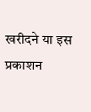खरीदने या इस प्रकाशन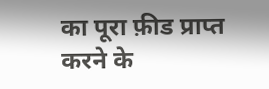का पूरा फ़ीड प्राप्त करने के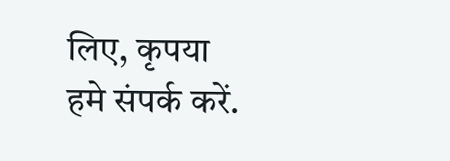लिए, कृपया
हमे संपर्क करें.